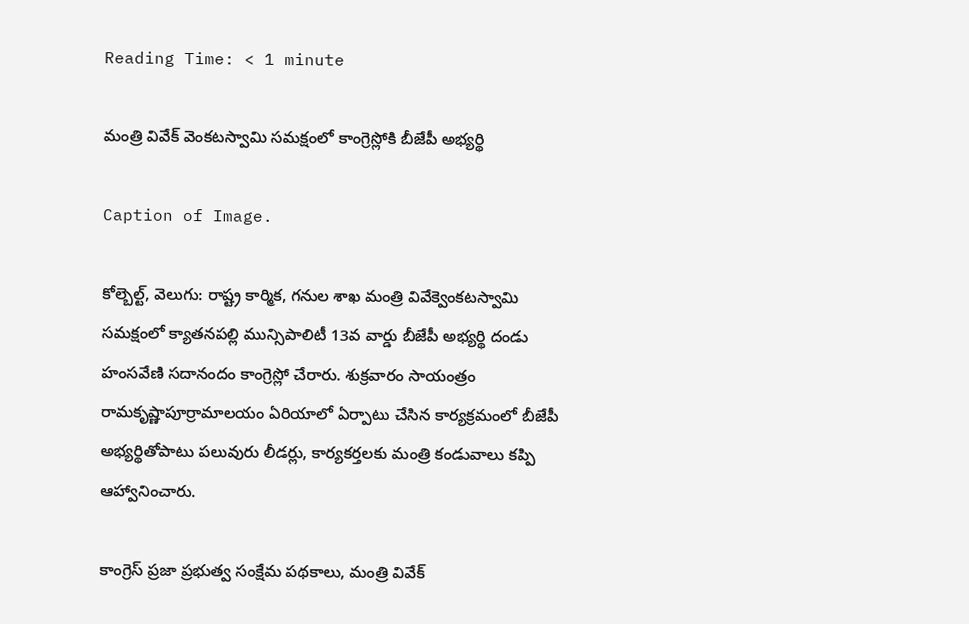Reading Time: < 1 minute

మంత్రి వివేక్ వెంకటస్వామి సమక్షంలో కాంగ్రెస్లోకి బీజేపీ అభ్యర్థి

Caption of Image.

కోల్బెల్ట్, వెలుగు: రాష్ట్ర కార్మిక, గనుల శాఖ మంత్రి వివేక్వెంకటస్వామి సమక్షంలో క్యాతనపల్లి మున్సిపాలిటీ 13వ వార్డు బీజేపీ అభ్యర్థి దండు హంసవేణి సదానందం కాంగ్రెస్లో చేరారు. శుక్రవారం సాయంత్రం రామకృష్ణాపూర్రామాలయం ఏరియాలో ఏర్పాటు చేసిన కార్యక్రమంలో బీజేపీ అభ్యర్థితోపాటు పలువురు లీడర్లు, కార్యకర్తలకు మంత్రి కండువాలు కప్పి ఆహ్వానించారు.

కాంగ్రెస్ ప్రజా ప్రభుత్వ సంక్షేమ పథకాలు, మంత్రి వివేక్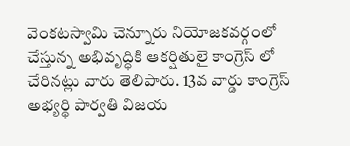వెంకటస్వామి చెన్నూరు నియోజకవర్గంలో చేస్తున్న అభివృద్ధికి ఆకర్షితులై కాంగ్రెస్ లో చేరినట్లు వారు తెలిపారు. 13వ వార్డు కాంగ్రెస్ అభ్యర్థి పార్వతి విజయ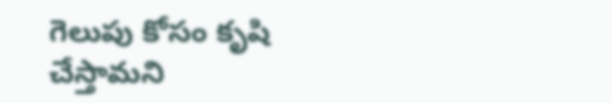గెలుపు కోసం కృషి చేస్తామని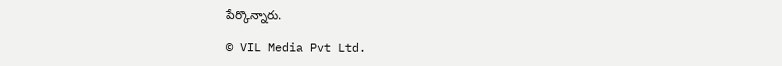పేర్కొన్నారు.

© VIL Media Pvt Ltd.